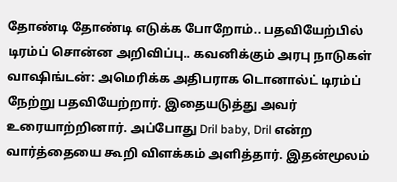தோண்டி தோண்டி எடுக்க போறோம்.. பதவியேற்பில் டிரம்ப் சொன்ன அறிவிப்பு.. கவனிக்கும் அரபு நாடுகள்
வாஷிங்டன்: அமெரிக்க அதிபராக டொனால்ட் டிரம்ப் நேற்று பதவியேற்றார். இதையடுத்து அவர் உரையாற்றினார். அப்போது Dril baby, Dril என்ற வார்த்தையை கூறி விளக்கம் அளித்தார். இதன்மூலம்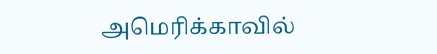அமெரிக்காவில்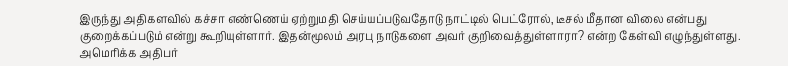இருந்து அதிகளவில் கச்சா எண்ணெய் ஏற்றுமதி செய்யப்படுவதோடு நாட்டில் பெட்ரோல், டீசல் மீதான விலை என்பது குறைக்கப்படும் என்று கூறியுள்ளார். இதன்மூலம் அரபு நாடுகளை அவர் குறிவைத்துள்ளாரா? என்ற கேள்வி எழுந்துள்ளது.
அமெரிக்க அதிபர்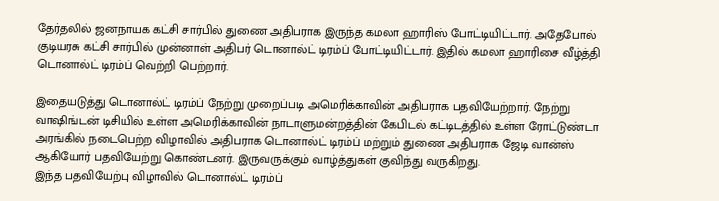தேர்தலில் ஜனநாயக கட்சி சார்பில் துணை அதிபராக இருந்த கமலா ஹாரிஸ் போட்டியிட்டார். அதேபோல் குடியரசு கட்சி சார்பில் முன்னாள் அதிபர் டொனால்ட் டிரம்ப் போட்டியிட்டார். இதில் கமலா ஹாரிசை வீழ்த்தி டொனால்ட் டிரம்ப் வெற்றி பெற்றார்.

இதையடுத்து டொனால்ட் டிரம்ப் நேற்று முறைப்படி அமெரிக்காவின் அதிபராக பதவியேற்றார். நேற்று வாஷிங்டன் டிசியில் உள்ள அமெரிக்காவின் நாடாளுமன்றத்தின் கேபிடல் கட்டிடத்தில் உள்ள ரோட்டுண்டா அரங்கில் நடைபெற்ற விழாவில் அதிபராக டொனால்ட் டிரம்ப் மற்றும் துணை அதிபராக ஜேடி வான்ஸ் ஆகியோர் பதவியேற்று கொண்டனர். இருவருக்கும் வாழ்த்துகள் குவிந்து வருகிறது.
இந்த பதவியேற்பு விழாவில் டொனால்ட் டிரம்ப்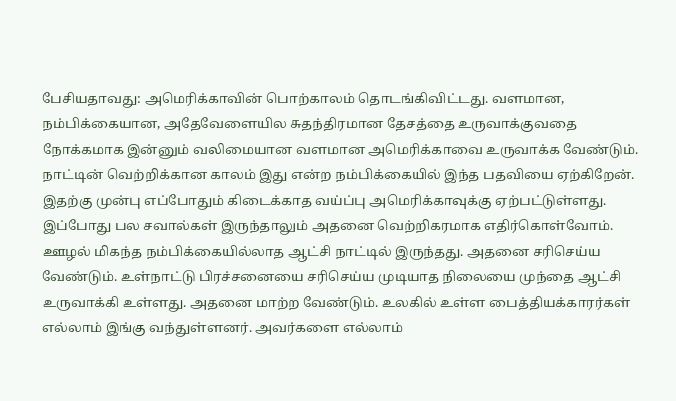பேசியதாவது: அமெரிக்காவின் பொற்காலம் தொடங்கிவிட்டது. வளமான, நம்பிக்கையான, அதேவேளையில சுதந்திரமான தேசத்தை உருவாக்குவதை நோக்கமாக இன்னும் வலிமையான வளமான அமெரிக்காவை உருவாக்க வேண்டும். நாட்டின் வெற்றிக்கான காலம் இது என்ற நம்பிக்கையில் இந்த பதவியை ஏற்கிறேன். இதற்கு முன்பு எப்போதும் கிடைக்காத வய்ப்பு அமெரிக்காவுக்கு ஏற்பட்டுள்ளது.
இப்போது பல சவால்கள் இருந்தாலும் அதனை வெற்றிகரமாக எதிர்கொள்வோம். ஊழல் மிகந்த நம்பிக்கையில்லாத ஆட்சி நாட்டில் இருந்தது. அதனை சரிசெய்ய வேண்டும். உள்நாட்டு பிரச்சனையை சரிசெய்ய முடியாத நிலையை முந்தை ஆட்சி உருவாக்கி உள்ளது. அதனை மாற்ற வேண்டும். உலகில் உள்ள பைத்தியக்காரர்கள் எல்லாம் இங்கு வந்துள்ளனர். அவர்களை எல்லாம்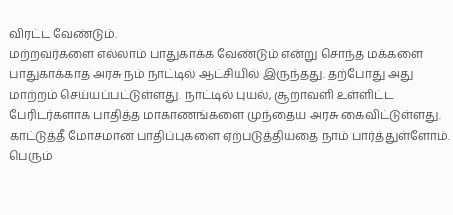விரட்ட வேண்டும்.
மற்றவர்களை எல்லாம் பாதுகாக்க வேண்டும் என்று சொந்த மக்களை பாதுகாக்காத அரசு நம் நாட்டில் ஆட்சியில் இருந்தது. தற்போது அது மாற்றம் செய்யப்பட்டுள்ளது. நாட்டில் புயல், சூறாவளி உள்ளிட்ட பேரிடர்களாக பாதித்த மாகாணங்களை முந்தைய அரசு கைவிட்டுள்ளது. காட்டுத்தீ மோசமான பாதிப்புகளை ஏற்படுத்தியதை நாம் பார்த்துள்ளோம். பெரும்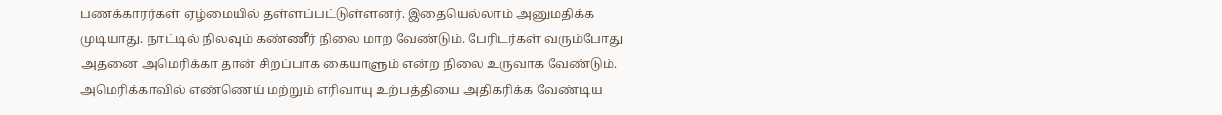பணக்காரர்கள் ஏழ்மையில் தள்ளப்பட்டுள்ளனர். இதையெல்லாம் அனுமதிக்க முடியாது. நாட்டில் நிலவும் கண்ணீர் நிலை மாற வேண்டும். பேரிடர்கள் வரும்போது அதனை அமெரிக்கா தான் சிறப்பாக கையாளும் என்ற நிலை உருவாக வேண்டும்.
அமெரிக்காவில் எண்ணெய் மற்றும் எரிவாயு உற்பத்தியை அதிகரிக்க வேண்டிய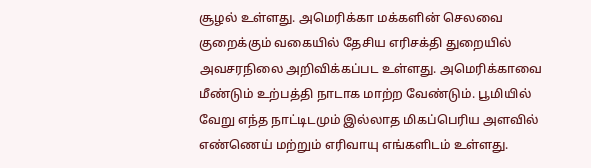சூழல் உள்ளது. அமெரிக்கா மக்களின் செலவை குறைக்கும் வகையில் தேசிய எரிசக்தி துறையில் அவசரநிலை அறிவிக்கப்பட உள்ளது. அமெரிக்காவை மீண்டும் உற்பத்தி நாடாக மாற்ற வேண்டும். பூமியில் வேறு எந்த நாட்டிடமும் இல்லாத மிகப்பெரிய அளவில் எண்ணெய் மற்றும் எரிவாயு எங்களிடம் உள்ளது.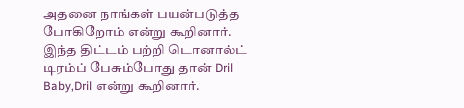அதனை நாங்கள் பயன்படுத்த போகிறோம் என்று கூறினார். இந்த திட்டம் பற்றி டொனால்ட் டிரம்ப் பேசும்போது தான் Dril Baby,Dril என்று கூறினார்.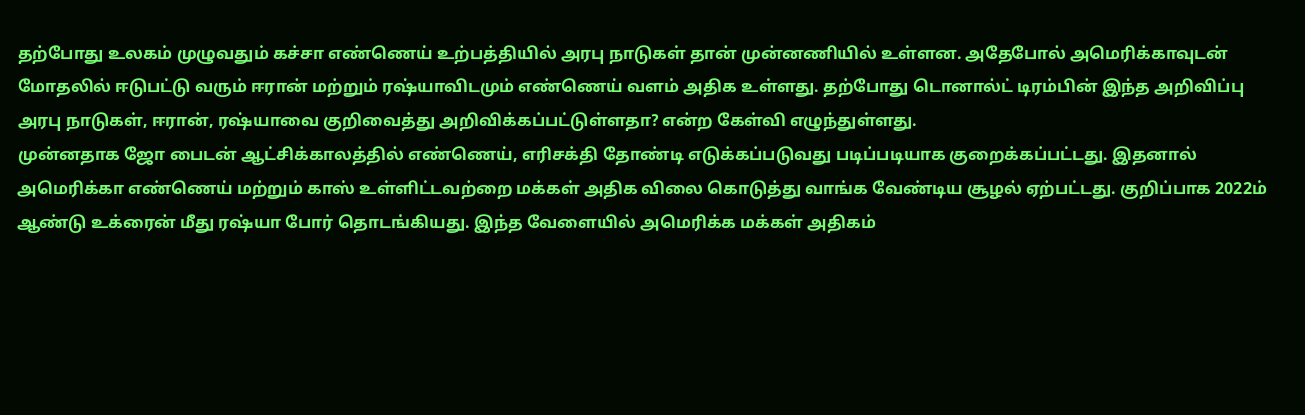தற்போது உலகம் முழுவதும் கச்சா எண்ணெய் உற்பத்தியில் அரபு நாடுகள் தான் முன்னணியில் உள்ளன. அதேபோல் அமெரிக்காவுடன் மோதலில் ஈடுபட்டு வரும் ஈரான் மற்றும் ரஷ்யாவிடமும் எண்ணெய் வளம் அதிக உள்ளது. தற்போது டொனால்ட் டிரம்பின் இந்த அறிவிப்பு அரபு நாடுகள், ஈரான், ரஷ்யாவை குறிவைத்து அறிவிக்கப்பட்டுள்ளதா? என்ற கேள்வி எழுந்துள்ளது.
முன்னதாக ஜோ பைடன் ஆட்சிக்காலத்தில் எண்ணெய், எரிசக்தி தோண்டி எடுக்கப்படுவது படிப்படியாக குறைக்கப்பட்டது. இதனால் அமெரிக்கா எண்ணெய் மற்றும் காஸ் உள்ளிட்டவற்றை மக்கள் அதிக விலை கொடுத்து வாங்க வேண்டிய சூழல் ஏற்பட்டது. குறிப்பாக 2022ம் ஆண்டு உக்ரைன் மீது ரஷ்யா போர் தொடங்கியது. இந்த வேளையில் அமெரிக்க மக்கள் அதிகம்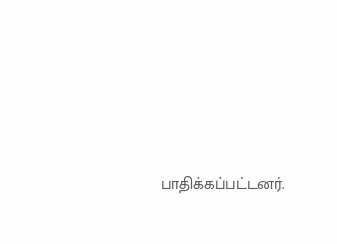பாதிக்கப்பட்டனர்.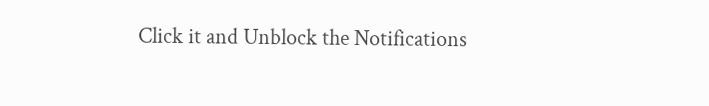Click it and Unblock the Notifications